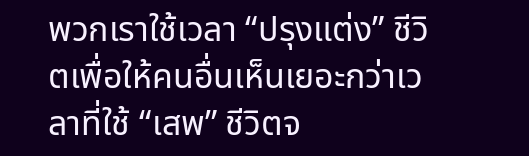พวกเราใช้เวลา “ปรุงแต่ง” ชีวิตเพื่อให้คนอื่นเห็นเยอะกว่าเวลาที่ใช้ “เสพ” ชีวิตจ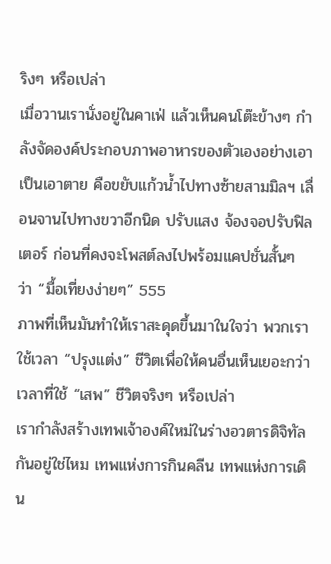ริงๆ หรือเปล่า
เมื่อวานเรานั่งอยู่ในคาเฟ่ แล้วเห็นคนโต๊ะข้างๆ กำลังจัดองค์ประกอบภาพอาหารของตัวเองอย่างเอาเป็นเอาตาย คือขยับแก้วน้ำไปทางซ้ายสามมิลฯ เลื่อนจานไปทางขวาอีกนิด ปรับแสง จ้องจอปรับฟิลเตอร์ ก่อนที่คงจะโพสต์ลงไปพร้อมแคปชั่นสั้นๆ ว่า “มื้อเที่ยงง่ายๆ” 555
ภาพที่เห็นมันทำให้เราสะดุดขึ้นมาในใจว่า พวกเราใช้เวลา “ปรุงแต่ง” ชีวิตเพื่อให้คนอื่นเห็นเยอะกว่าเวลาที่ใช้ “เสพ” ชีวิตจริงๆ หรือเปล่า
เรากำลังสร้างเทพเจ้าองค์ใหม่ในร่างอวตารดิจิทัลกันอยู่ใช่ไหม เทพแห่งการกินคลีน เทพแห่งการเดิน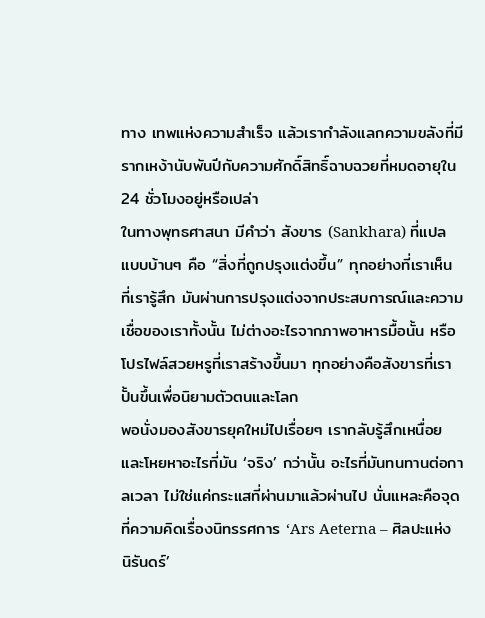ทาง เทพแห่งความสำเร็จ แล้วเรากำลังแลกความขลังที่มีรากเหง้านับพันปีกับความศักดิ์สิทธิ์ฉาบฉวยที่หมดอายุใน 24 ชั่วโมงอยู่หรือเปล่า
ในทางพุทธศาสนา มีคำว่า สังขาร (Sankhara) ที่แปลแบบบ้านๆ คือ “สิ่งที่ถูกปรุงแต่งขึ้น” ทุกอย่างที่เราเห็น ที่เรารู้สึก มันผ่านการปรุงแต่งจากประสบการณ์และความเชื่อของเราทั้งนั้น ไม่ต่างอะไรจากภาพอาหารมื้อนั้น หรือโปรไฟล์สวยหรูที่เราสร้างขึ้นมา ทุกอย่างคือสังขารที่เราปั้นขึ้นเพื่อนิยามตัวตนและโลก
พอนั่งมองสังขารยุคใหม่ไปเรื่อยๆ เรากลับรู้สึกเหนื่อยและโหยหาอะไรที่มัน ‘จริง’ กว่านั้น อะไรที่มันทนทานต่อกาลเวลา ไม่ใช่แค่กระแสที่ผ่านมาแล้วผ่านไป นั่นแหละคือจุดที่ความคิดเรื่องนิทรรศการ ‘Ars Aeterna – ศิลปะแห่งนิรันดร์’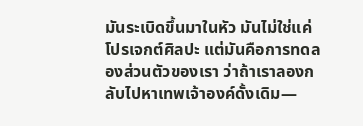มันระเบิดขึ้นมาในหัว มันไม่ใช่แค่โปรเจกต์ศิลปะ แต่มันคือการทดลองส่วนตัวของเรา ว่าถ้าเราลองกลับไปหาเทพเจ้าองค์ดั้งเดิม—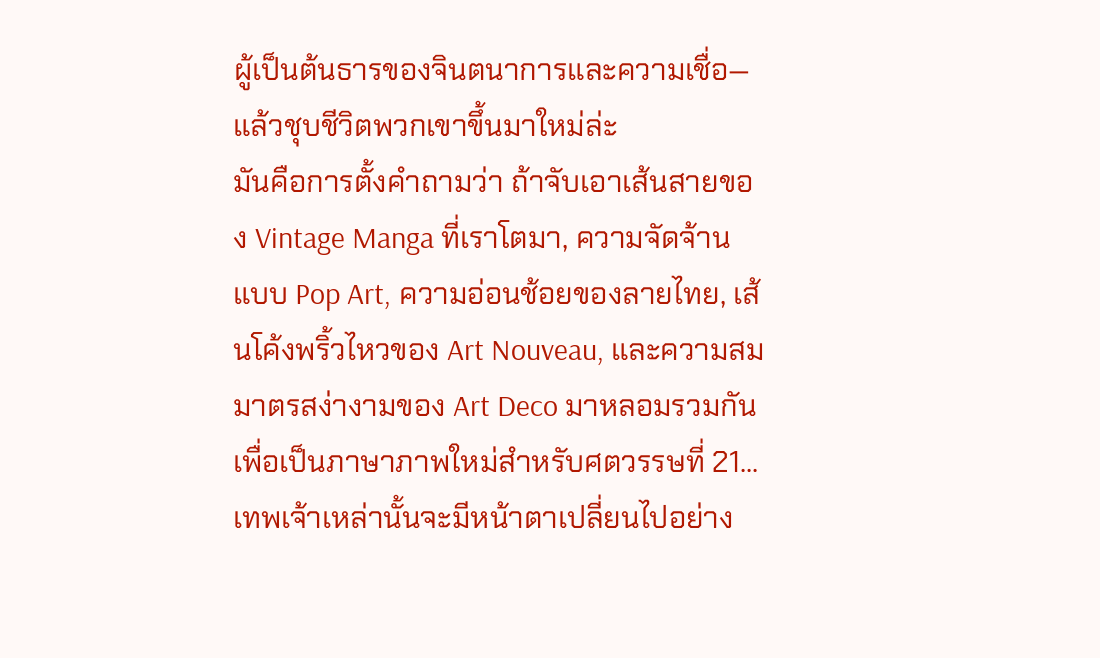ผู้เป็นต้นธารของจินตนาการและความเชื่อ—แล้วชุบชีวิตพวกเขาขึ้นมาใหม่ล่ะ
มันคือการตั้งคำถามว่า ถ้าจับเอาเส้นสายของ Vintage Manga ที่เราโตมา, ความจัดจ้านแบบ Pop Art, ความอ่อนช้อยของลายไทย, เส้นโค้งพริ้วไหวของ Art Nouveau, และความสมมาตรสง่างามของ Art Deco มาหลอมรวมกัน เพื่อเป็นภาษาภาพใหม่สำหรับศตวรรษที่ 21... เทพเจ้าเหล่านั้นจะมีหน้าตาเปลี่ยนไปอย่าง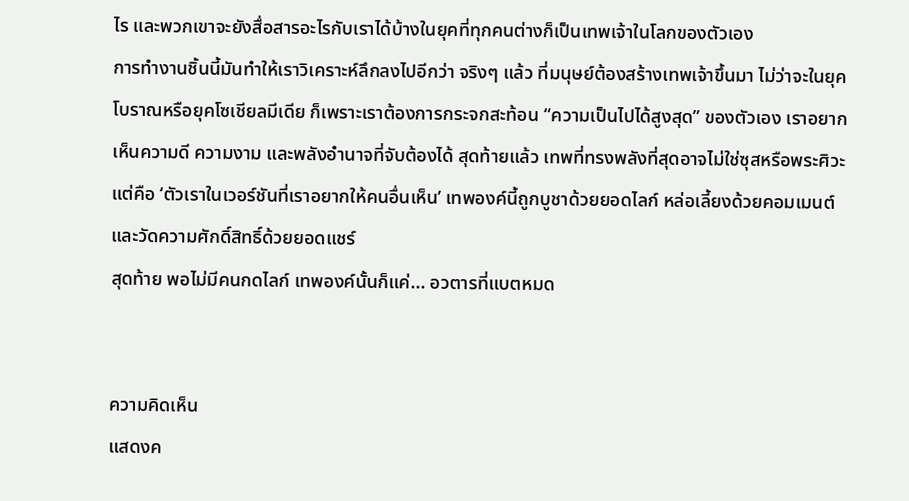ไร และพวกเขาจะยังสื่อสารอะไรกับเราได้บ้างในยุคที่ทุกคนต่างก็เป็นเทพเจ้าในโลกของตัวเอง
การทำงานชิ้นนี้มันทำให้เราวิเคราะห์ลึกลงไปอีกว่า จริงๆ แล้ว ที่มนุษย์ต้องสร้างเทพเจ้าขึ้นมา ไม่ว่าจะในยุคโบราณหรือยุคโซเชียลมีเดีย ก็เพราะเราต้องการกระจกสะท้อน “ความเป็นไปได้สูงสุด” ของตัวเอง เราอยากเห็นความดี ความงาม และพลังอำนาจที่จับต้องได้ สุดท้ายแล้ว เทพที่ทรงพลังที่สุดอาจไม่ใช่ซุสหรือพระศิวะ แต่คือ ‘ตัวเราในเวอร์ชันที่เราอยากให้คนอื่นเห็น’ เทพองค์นี้ถูกบูชาด้วยยอดไลก์ หล่อเลี้ยงด้วยคอมเมนต์ และวัดความศักดิ์สิทธิ์ด้วยยอดแชร์
สุดท้าย พอไม่มีคนกดไลก์ เทพองค์นั้นก็แค่... อวตารที่แบตหมด


ความคิดเห็น
แสดงค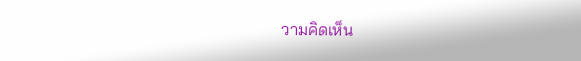วามคิดเห็น